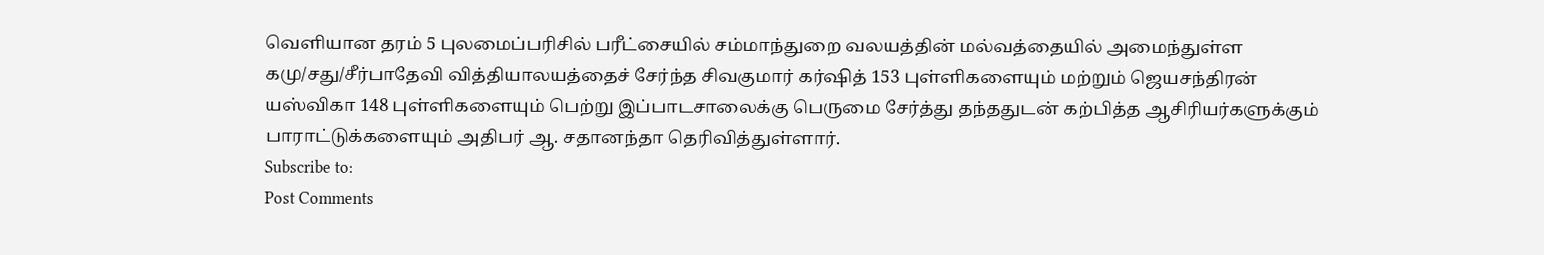வெளியான தரம் 5 புலமைப்பரிசில் பரீட்சையில் சம்மாந்துறை வலயத்தின் மல்வத்தையில் அமைந்துள்ள கமு/சது/சீர்பாதேவி வித்தியாலயத்தைச் சேர்ந்த சிவகுமார் கர்ஷித் 153 புள்ளிகளையும் மற்றும் ஜெயசந்திரன் யஸ்விகா 148 புள்ளிகளையும் பெற்று இப்பாடசாலைக்கு பெருமை சேர்த்து தந்ததுடன் கற்பித்த ஆசிரியர்களுக்கும் பாராட்டுக்களையும் அதிபர் ஆ. சதானந்தா தெரிவித்துள்ளார்.
Subscribe to:
Post Comments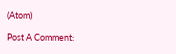(Atom)

Post A Comment: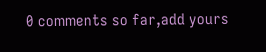0 comments so far,add yours